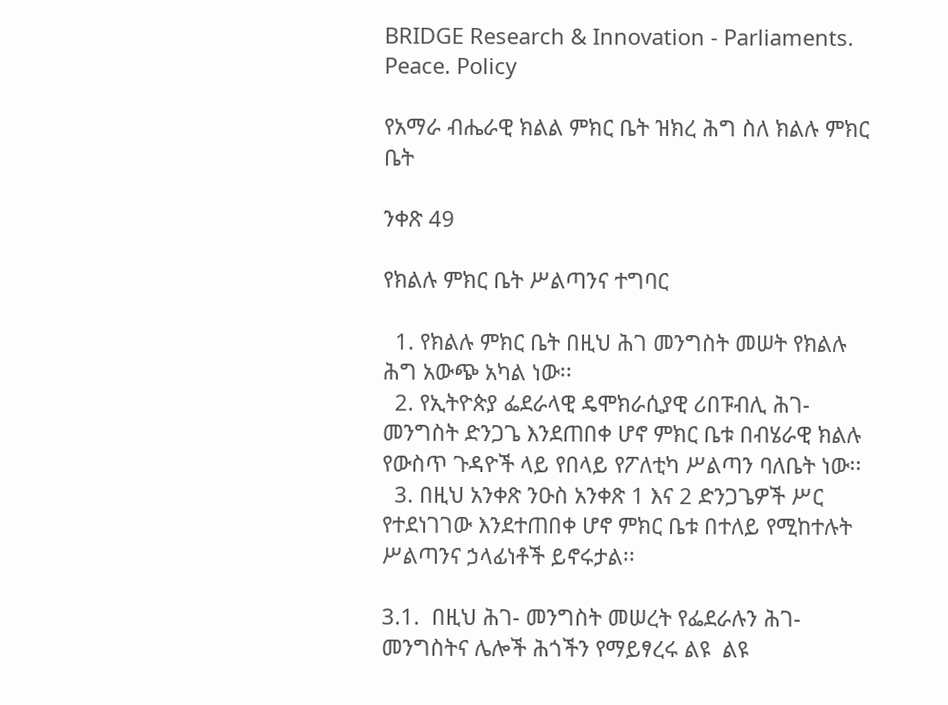BRIDGE Research & Innovation - Parliaments. Peace. Policy

የአማራ ብሔራዊ ክልል ምክር ቤት ዝክረ ሕግ ስለ ክልሉ ምክር ቤት

ንቀጽ 49

የክልሉ ምክር ቤት ሥልጣንና ተግባር

  1. የክልሉ ምክር ቤት በዚህ ሕገ መንግስት መሠት የክልሉ ሕግ አውጭ አካል ነው፡፡
  2. የኢትዮጵያ ፌደራላዊ ዴሞክራሲያዊ ሪበፑብሊ ሕገ-መንግስት ድንጋጌ እንደጠበቀ ሆኖ ምክር ቤቱ በብሄራዊ ክልሉ የውስጥ ጉዳዮች ላይ የበላይ የፖለቲካ ሥልጣን ባለቤት ነው፡፡
  3. በዚህ አንቀጽ ንዑስ አንቀጽ 1 እና 2 ድንጋጌዎች ሥር የተደነገገው እንደተጠበቀ ሆኖ ምክር ቤቱ በተለይ የሚከተሉት ሥልጣንና ኃላፊነቶች ይኖሩታል፡፡

3.1.  በዚህ ሕገ- መንግስት መሠረት የፌደራሉን ሕገ-መንግስትና ሌሎች ሕጎችን የማይፃረሩ ልዩ  ልዩ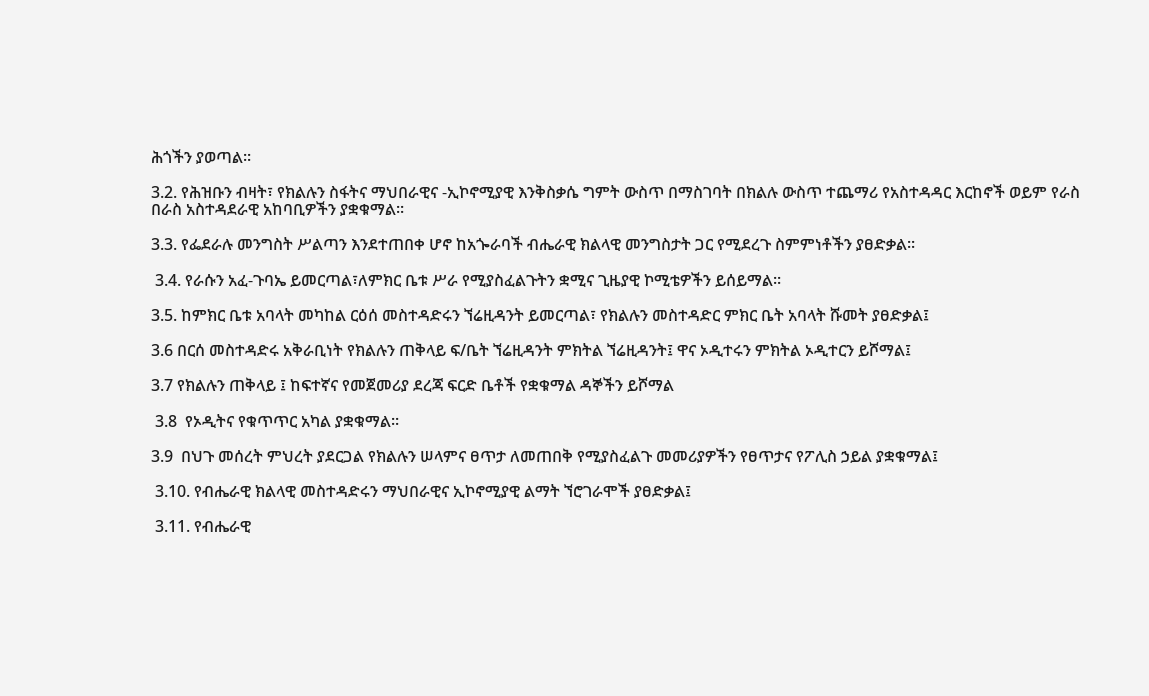ሕጎችን ያወጣል፡፡

3.2. የሕዝቡን ብዛት፣ የክልሉን ስፋትና ማህበራዊና -ኢኮኖሚያዊ እንቅስቃሴ ግምት ውስጥ በማስገባት በክልሉ ውስጥ ተጨማሪ የአስተዳዳር እርከኖች ወይም የራስ በራስ አስተዳደራዊ አከባቢዎችን ያቋቁማል፡፡

3.3. የፌደራሉ መንግስት ሥልጣን እንደተጠበቀ ሆኖ ከአጐራባች ብሔራዊ ክልላዊ መንግስታት ጋር የሚደረጉ ስምምነቶችን ያፀድቃል፡፡

 3.4. የራሱን አፈ-ጉባኤ ይመርጣል፣ለምክር ቤቱ ሥራ የሚያስፈልጉትን ቋሚና ጊዜያዊ ኮሚቴዎችን ይሰይማል፡፡

3.5. ከምክር ቤቱ አባላት መካከል ርዕሰ መስተዳድሩን ኘሬዚዳንት ይመርጣል፣ የክልሉን መስተዳድር ምክር ቤት አባላት ሹመት ያፀድቃል፤

3.6 በርሰ መስተዳድሩ አቅራቢነት የክልሉን ጠቅላይ ፍ/ቤት ኘሬዚዳንት ምክትል ኘሬዚዳንት፤ ዋና ኦዲተሩን ምክትል ኦዲተርን ይሾማል፤

3.7 የክልሉን ጠቅላይ ፤ ከፍተኛና የመጀመሪያ ደረጃ ፍርድ ቤቶች የቋቁማል ዳኞችን ይሾማል

 3.8  የኦዲትና የቁጥጥር አካል ያቋቁማል፡፡

3.9  በህጉ መሰረት ምህረት ያደርጋል የክልሉን ሠላምና ፀጥታ ለመጠበቅ የሚያስፈልጉ መመሪያዎችን የፀጥታና የፖሊስ ኃይል ያቋቁማል፤

 3.10. የብሔራዊ ክልላዊ መስተዳድሩን ማህበራዊና ኢኮኖሚያዊ ልማት ኘሮገራሞች ያፀድቃል፤

 3.11. የብሔራዊ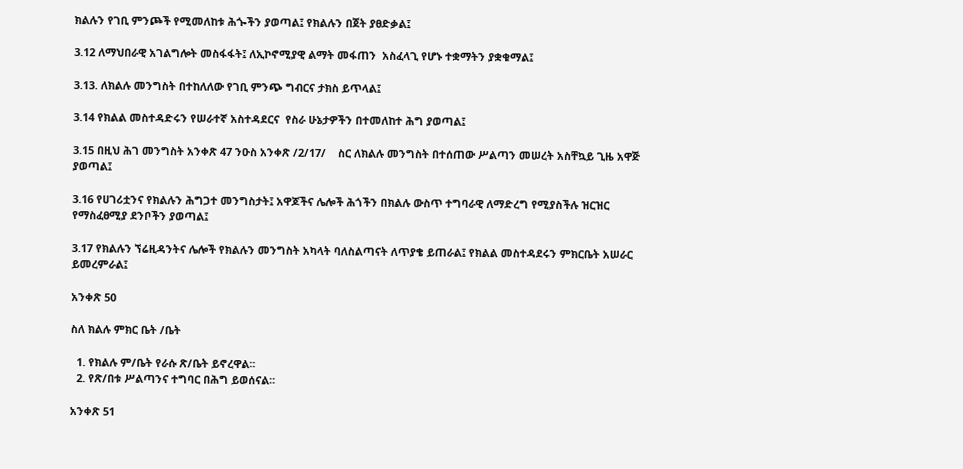ክልሉን የገቢ ምንጮች የሚመለከቱ ሕጐችን ያወጣል፤ የክልሉን በጀት ያፀድቃል፤

3.12 ለማህበራዊ አገልግሎት መስፋፋት፤ ለኢኮኖሚያዊ ልማት መፋጠን  አስፈላጊ የሆኑ ተቋማትን ያቋቁማል፤

3.13. ለክልሉ መንግስት በተከለለው የገቢ ምንጭ ግብርና ታክስ ይጥላል፤

3.14 የክልል መስተዳድሩን የሠራተኛ አስተዳደርና  የስራ ሁኔታዎችን በተመለከተ ሕግ ያወጣል፤

3.15 በዚህ ሕገ መንግስት አንቀጽ 47 ንዑስ አንቀጽ /2/17/    ስር ለክልሉ መንግስት በተሰጠው ሥልጣን መሠረት አስቸኳይ ጊዜ አዋጅ ያወጣል፤

3.16 የሀገሪቷንና የክልሉን ሕግጋተ መንግስታት፤ አዋጆችና ሌሎች ሕጎችን በክልሉ ውስጥ ተግባራዊ ለማድረግ የሚያስችሉ ዝርዝር የማስፈፀሚያ ደንቦችን ያወጣል፤

3.17 የክልሉን ኘሬዚዳንትና ሌሎች የክልሉን መንግስት አካላት ባለስልጣናት ለጥያቄ ይጠራል፤ የክልል መስተዳደሩን ምክርቤት አሠራር ይመረምራል፤

አንቀጽ 50

ስለ ክልሉ ምክር ቤት /ቤት

  1. የክልሉ ም/ቤት የራሱ ጽ/ቤት ይኖረዋል፡፡
  2. የጽ/በቱ ሥልጣንና ተግባር በሕግ ይወሰናል፡፡

አንቀጽ 51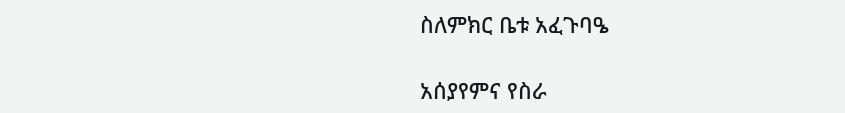ስለምክር ቤቱ አፈጉባዔ

አሰያየምና የስራ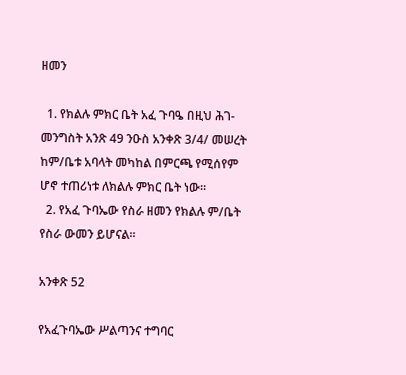ዘመን

  1. የክልሉ ምክር ቤት አፈ ጉባዔ በዚህ ሕገ-መንግስት አንጽ 49 ንዑስ አንቀጽ 3/4/ መሠረት ከም/ቤቱ አባላት መካከል በምርጫ የሚሰየም ሆኖ ተጠሪነቱ ለክልሉ ምክር ቤት ነው፡፡
  2. የአፈ ጉባኤው የስራ ዘመን የክልሉ ም/ቤት የስራ ውመን ይሆናል፡፡

አንቀጽ 52

የአፈጉባኤው ሥልጣንና ተግባር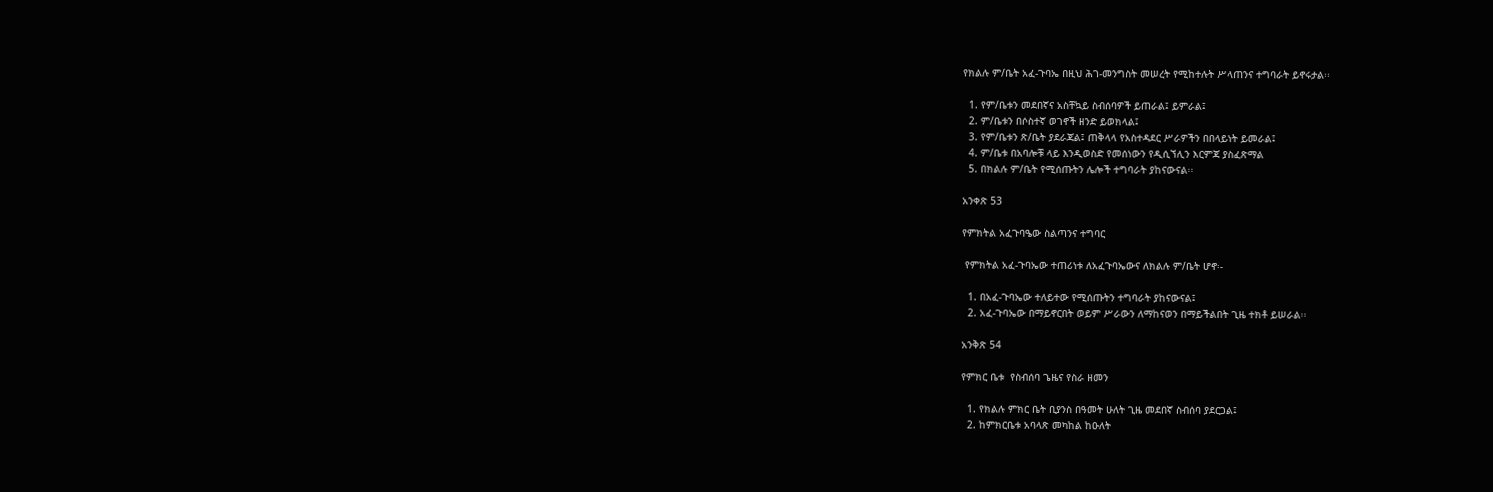የክልሉ ም/ቤት አፈ-ጉባኤ በዚህ ሕገ-መንግስት መሠረት የሚከተሉት ሥላጠንና ተግባራት ይኖሩታል፡፡

  1. የም/ቤቱን መደበኛና አስቸኳይ ስብሰባዎች ይጠራል፤ ይምራል፤
  2. ም/ቤቱን በሶስተኛ ወገኖች ዘንድ ይወክላል፤
  3. የም/ቤቱን ጽ/ቤት ያደራጃል፤ ጠቅላላ የአስተዳደር ሥራዎችን በበላይነት ይመራል፤
  4. ም/ቤቱ በአባሎቹ ላይ እንዲወስድ የመሰነውን የዲሲኘሊን እርምጃ ያስፈጽማል
  5. በክልሉ ም/ቤት የሚሰጡትን ሌሎች ተግባራት ያከናውናል፡፡

አንቀጽ 53

የምክትል አፈጉባዔው ስልጣንና ተግባር

 የምክትል አፈ-ጉባኤው ተጠሪነቱ ለአፈጉባኤውና ለክልሉ ም/ቤት ሆኖ፡-

  1. በአፈ-ጉባኤው ተለይተው የሚሰጡትን ተግባራት ያከናውናል፤
  2. አፈ-ጉባኤው በማይኖርበት ወይም ሥራውን ለማከናወን በማይችልበት ጊዜ ተክቶ ይሠራል፡፡

አንቅጽ 54

የምክር ቤቱ  የስብሰባ ጌዜና የስራ ዘመን

  1. የክልሉ ምክር ቤት ቢያንስ በዓመት ሁለት ጊዜ መደበኛ ስብሰባ ያደርጋል፤
  2. ከምክርቤቱ አባላጽ መካከል ከዑለት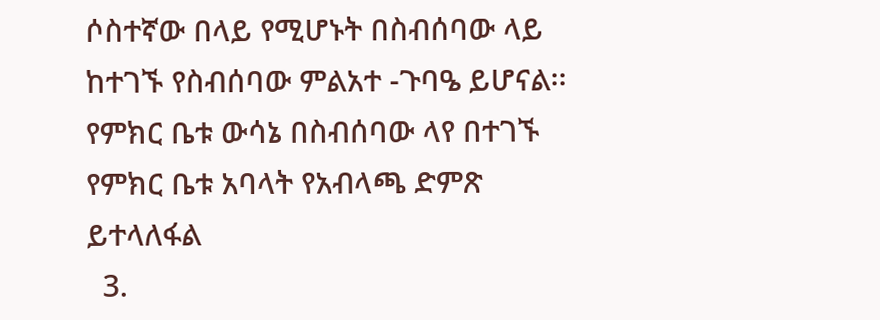ሶስተኛው በላይ የሚሆኑት በስብሰባው ላይ ከተገኙ የስብሰባው ምልአተ -ጉባዔ ይሆናል፡፡ የምክር ቤቱ ውሳኔ በስብሰባው ላየ በተገኙ የምክር ቤቱ አባላት የአብላጫ ድምጽ ይተላለፋል
  3.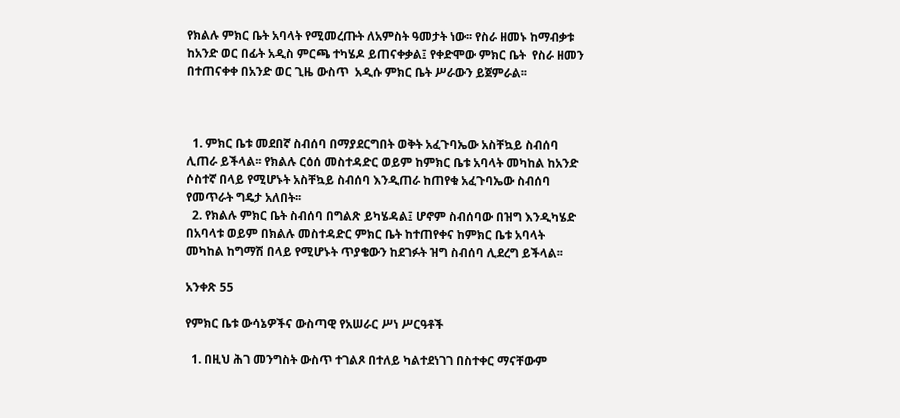የክልሉ ምክር ቤት አባላት የሚመረጡት ለአምስት ዓመታት ነው፡፡ የስራ ዘመኑ ከማብቃቱ ከአንድ ወር በፊት አዲስ ምርጫ ተካሄዶ ይጠናቀቃል፤ የቀድሞው ምክር ቤት  የስራ ዘመን በተጠናቀቀ በአንድ ወር ጊዜ ውስጥ  አዲሱ ምክር ቤት ሥራውን ይጀምራል፡፡



  1. ምክር ቤቱ መደበኛ ስብሰባ በማያደርግበት ወቅት አፈጉባኤው አስቸኳይ ስብሰባ ሊጠራ ይችላል፡፡ የክልሉ ርዕሰ መስተዳድር ወይም ከምክር ቤቱ አባላት መካከል ከአንድ ሶስተኛ በላይ የሚሆኑት አስቸኳይ ስብሰባ እንዲጠራ ከጠየቁ አፈጉባኤው ስብሰባ የመጥራት ግዴታ አለበት፡፡
  2. የክልሉ ምክር ቤት ስብሰባ በግልጽ ይካሄዳል፤ ሆኖም ስብሰባው በዝግ እንዲካሄድ በአባላቱ ወይም በክልሉ መስተዳድር ምክር ቤት ከተጠየቀና ከምክር ቤቱ አባላት መካከል ከግማሽ በላይ የሚሆኑት ጥያቄውን ከደገፉት ዝግ ስብሰባ ሊደረግ ይችላል፡፡

አንቀጽ 55

የምክር ቤቱ ውሳኔዎችና ውስጣዊ የአሠራር ሥነ ሥርዓቶች

  1. በዚህ ሕገ መንግስት ውስጥ ተገልጾ በተለይ ካልተደነገገ በስተቀር ማናቸውም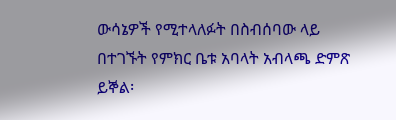ውሳኔዎች የሚተላለፉት በስብሰባው ላይ በተገኙት የምክር ቤቱ አባላት አብላጫ ድምጽ ይኞል፡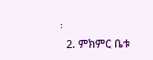፡
  2. ምክምር ቤቱ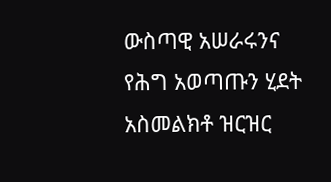ውስጣዊ አሠራሩንና የሕግ አወጣጡን ሂደት አስመልክቶ ዝርዝር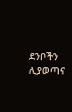ደንቦችን ሊያወጣና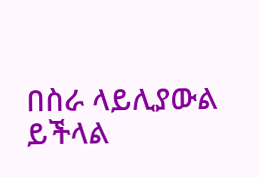በስራ ላይሊያውል ይችላል